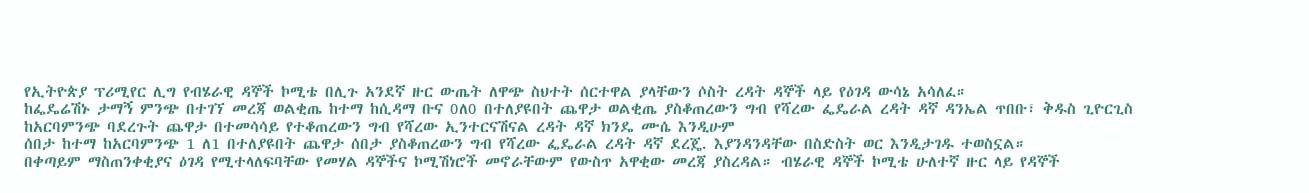የኢትዮጵያ ፕሪሚየር ሊግ የብሄራዊ ዳኞች ኮሚቴ በሊጉ አንደኛ ዙር ውጤት ለዋጭ ስህተት ሰርተዋል ያላቸውን ሶስት ረዳት ዳኞች ላይ የዕገዳ ውሳኔ አሳለፈ።
ከፌዴሬሽኑ ታማኝ ምንጭ በተገኘ መረጃ ወልቂጤ ከተማ ከሲዳማ ቡና 0ለ0 በተለያዩበት ጨዋታ ወልቂጤ ያስቆጠረውን ግብ የሻረው ፌዴራል ረዳት ዳኛ ዳንኤል ጥበቡ፣ ቅዱስ ጊዮርጊስ ከአርባምንጭ ባደረጉት ጨዋታ በተመሳሳይ የተቆጠረውን ግብ የሻረው ኢንተርናሽናል ረዳት ዳኛ ክንዴ ሙሴ እንዲሁም
ሰበታ ከተማ ከአርባምንጭ 1 ለ1 በተለያዩበት ጨዋታ ሰበታ ያስቆጠረውን ግብ የሻረው ፌዴራል ረዳት ዳኛ ደረጄ. እያንዳንዳቸው በስድስት ወር እንዲታገዱ ተወስኗል።
በቀጣይም ማስጠንቀቂያና ዕገዳ የሚተላለፍባቸው የመሃል ዳኞችና ኮሚሽነሮች መኖራቸውም የውስጥ አዋቂው መረጃ ያስረዳል። ብሄራዊ ዳኞች ኮሚቴ ሁለተኛ ዙር ላይ የዳኞች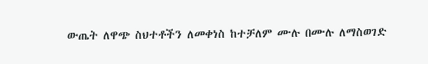ውጤት ለዋጭ ስህተቶችን ለመቀነስ ከተቻለም ሙሉ በሙሉ ለማስወገድ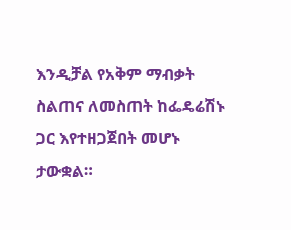እንዲቻል የአቅም ማብቃት ስልጠና ለመስጠት ከፌዴሬሽኑ ጋር እየተዘጋጀበት መሆኑ ታውቋል።